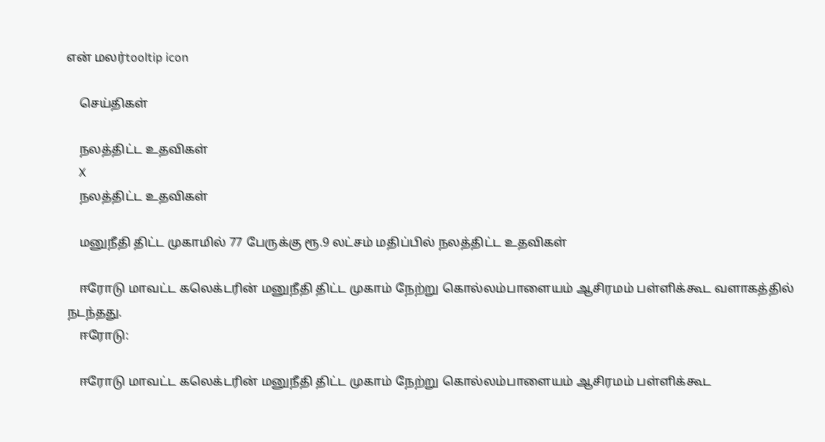என் மலர்tooltip icon

    செய்திகள்

    நலத்திட்ட உதவிகள்
    X
    நலத்திட்ட உதவிகள்

    மனுநீதி திட்ட முகாமில் 77 பேருக்கு ரூ.9 லட்சம் மதிப்பில் நலத்திட்ட உதவிகள்

    ஈரோடு மாவட்ட கலெக்டரின் மனுநீதி திட்ட முகாம் நேற்று கொல்லம்பாளையம் ஆசிரமம் பள்ளிக்கூட வளாகத்தில் நடந்தது.
    ஈரோடு:

    ஈரோடு மாவட்ட கலெக்டரின் மனுநீதி திட்ட முகாம் நேற்று கொல்லம்பாளையம் ஆசிரமம் பள்ளிக்கூட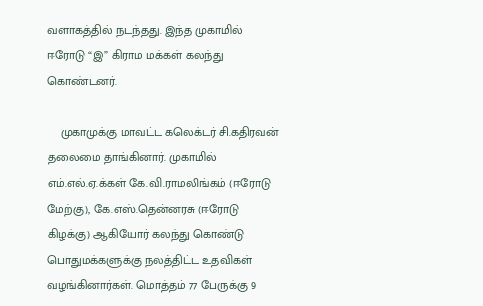வளாகத்தில் நடந்தது. இந்த முகாமில் ஈரோடு “இ” கிராம மக்கள் கலந்து கொண்டனர்.

    முகாமுக்கு மாவட்ட கலெக்டர் சி.கதிரவன் தலைமை தாங்கினார். முகாமில் எம்.எல்.ஏ.க்கள் கே.வி.ராமலிங்கம் (ஈரோடு மேற்கு), கே.எஸ்.தென்னரசு (ஈரோடு கிழக்கு) ஆகியோர் கலந்து கொண்டு பொதுமக்களுக்கு நலத்திட்ட உதவிகள் வழங்கினார்கள். மொத்தம் 77 பேருக்கு 9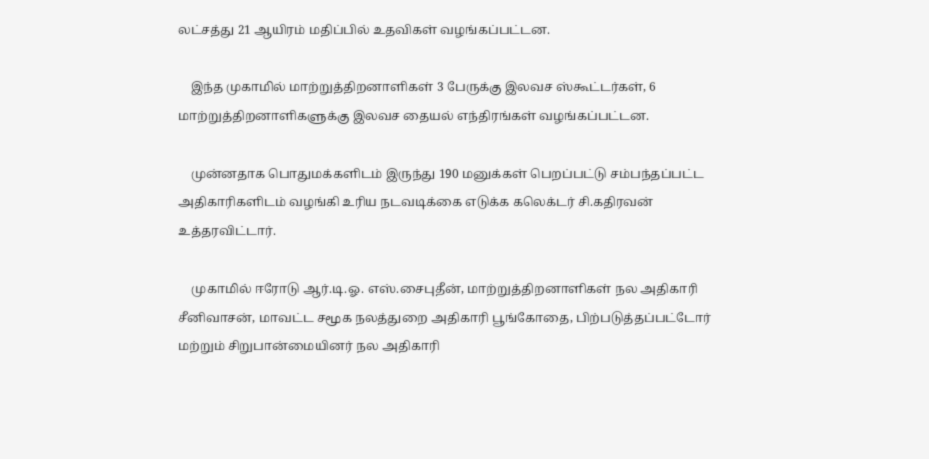லட்சத்து 21 ஆயிரம் மதிப்பில் உதவிகள் வழங்கப்பட்டன.

    இந்த முகாமில் மாற்றுத்திறனாளிகள் 3 பேருக்கு இலவச ஸ்கூட்டர்கள், 6 மாற்றுத்திறனாளிகளுக்கு இலவச தையல் எந்திரங்கள் வழங்கப்பட்டன.

    முன்னதாக பொதுமக்களிடம் இருந்து 190 மனுக்கள் பெறப்பட்டு சம்பந்தப்பட்ட அதிகாரிகளிடம் வழங்கி உரிய நடவடிக்கை எடுக்க கலெக்டர் சி.கதிரவன் உத்தரவிட்டார்.

    முகாமில் ஈரோடு ஆர்.டி.ஓ. எஸ்.சைபுதீன், மாற்றுத்திறனாளிகள் நல அதிகாரி சீனிவாசன், மாவட்ட சமூக நலத்துறை அதிகாரி பூங்கோதை, பிற்படுத்தப்பட்டோர் மற்றும் சிறுபான்மையினர் நல அதிகாரி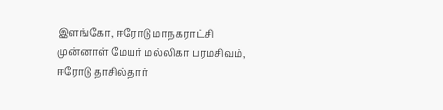இளங்கோ, ஈரோடு மாநகராட்சி முன்னாள் மேயர் மல்லிகா பரமசிவம், ஈரோடு தாசில்தார்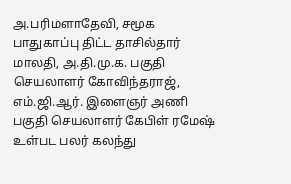அ.பரிமளாதேவி, சமூக பாதுகாப்பு திட்ட தாசில்தார் மாலதி, அ.தி.மு.க. பகுதி செயலாளர் கோவிந்தராஜ், எம்.ஜி.ஆர். இளைஞர் அணி பகுதி செயலாளர் கேபிள் ரமேஷ் உள்பட பலர் கலந்து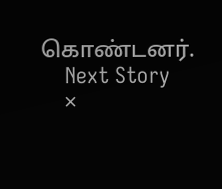கொண்டனர்.
    Next Story
    ×